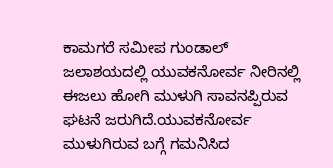ಕಾಮಗರೆ ಸಮೀಪ ಗುಂಡಾಲ್ ಜಲಾಶಯದಲ್ಲಿ ಯುವಕನೋರ್ವ ನೀರಿನಲ್ಲಿ ಈಜಲು ಹೋಗಿ ಮುಳುಗಿ ಸಾವನಪ್ಪಿರುವ ಘಟನೆ ಜರುಗಿದೆ.ಯುವಕನೋರ್ವ ಮುಳುಗಿರುವ ಬಗ್ಗೆ ಗಮನಿಸಿದ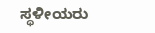ಸ್ಥಳೀಯರು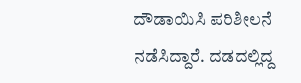ದೌಡಾಯಿಸಿ ಪರಿಶೀಲನೆ ನಡೆಸಿದ್ದಾರೆ. ದಡದಲ್ಲಿದ್ದ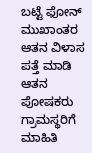ಬಟ್ಟೆ ಫೋನ್ ಮುಖಾಂತರ ಆತನ ವಿಳಾಸ ಪತ್ತೆ ಮಾಡಿ ಆತನ ಪೋಷಕರು ಗ್ರಾಮಸ್ಥರಿಗೆ ಮಾಹಿತಿ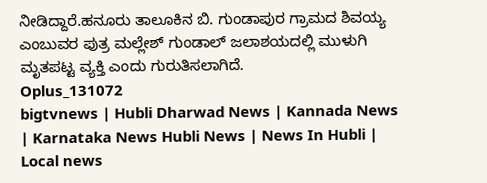ನೀಡಿದ್ದಾರೆ.ಹನೂರು ತಾಲೂಕಿನ ಬಿ. ಗುಂಡಾಪುರ ಗ್ರಾಮದ ಶಿವಯ್ಯ ಎಂಬುವರ ಪುತ್ರ ಮಲ್ಲೇಶ್ ಗುಂಡಾಲ್ ಜಲಾಶಯದಲ್ಲಿ ಮುಳುಗಿ ಮೃತಪಟ್ಟ ವ್ಯಕ್ತಿ ಎಂದು ಗುರುತಿಸಲಾಗಿದೆ.
Oplus_131072
bigtvnews | Hubli Dharwad News | Kannada News | Karnataka News Hubli News | News In Hubli | Local news